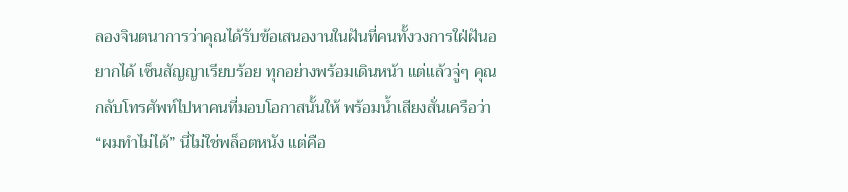ลองจินตนาการว่าคุณได้รับข้อเสนองานในฝันที่คนทั้งวงการใฝ่ฝันอยากได้ เซ็นสัญญาเรียบร้อย ทุกอย่างพร้อมเดินหน้า แต่แล้วจู่ๆ คุณกลับโทรศัพท์ไปหาคนที่มอบโอกาสนั้นให้ พร้อมน้ำเสียงสั่นเครือว่า “ผมทำไม่ได้” นี่ไม่ใช่พล็อตหนัง แต่คือ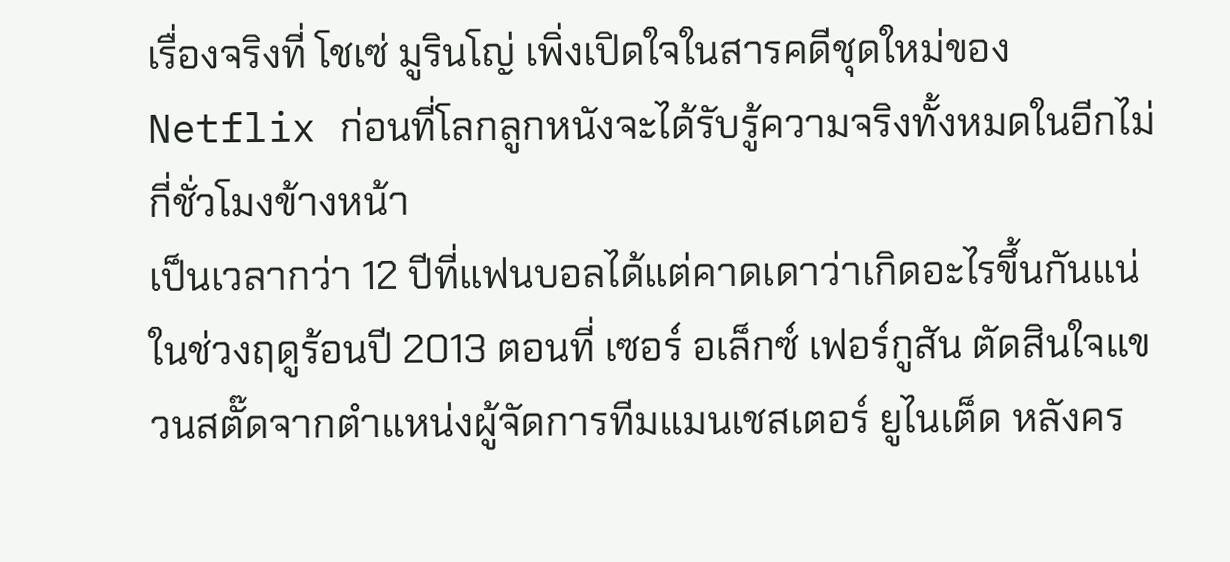เรื่องจริงที่ โชเซ่ มูรินโญ่ เพิ่งเปิดใจในสารคดีชุดใหม่ของ Netflix ก่อนที่โลกลูกหนังจะได้รับรู้ความจริงทั้งหมดในอีกไม่กี่ชั่วโมงข้างหน้า
เป็นเวลากว่า 12 ปีที่แฟนบอลได้แต่คาดเดาว่าเกิดอะไรขึ้นกันแน่ในช่วงฤดูร้อนปี 2013 ตอนที่ เซอร์ อเล็กซ์ เฟอร์กูสัน ตัดสินใจแขวนสตั๊ดจากตำแหน่งผู้จัดการทีมแมนเชสเตอร์ ยูไนเต็ด หลังคร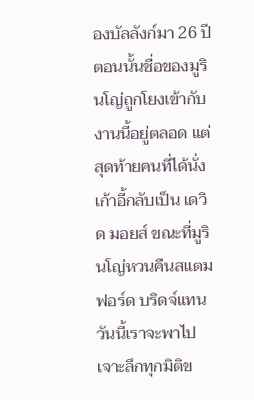องบัลลังก์มา 26 ปี ตอนนั้นชื่อของมูรินโญ่ถูกโยงเข้ากับงานนี้อยู่ตลอด แต่สุดท้ายคนที่ได้นั่งเก้าอี้กลับเป็น เดวิด มอยส์ ขณะที่มูรินโญ่หวนคืนสแตมฟอร์ด บริดจ์แทน วันนี้เราจะพาไปเจาะลึกทุกมิติข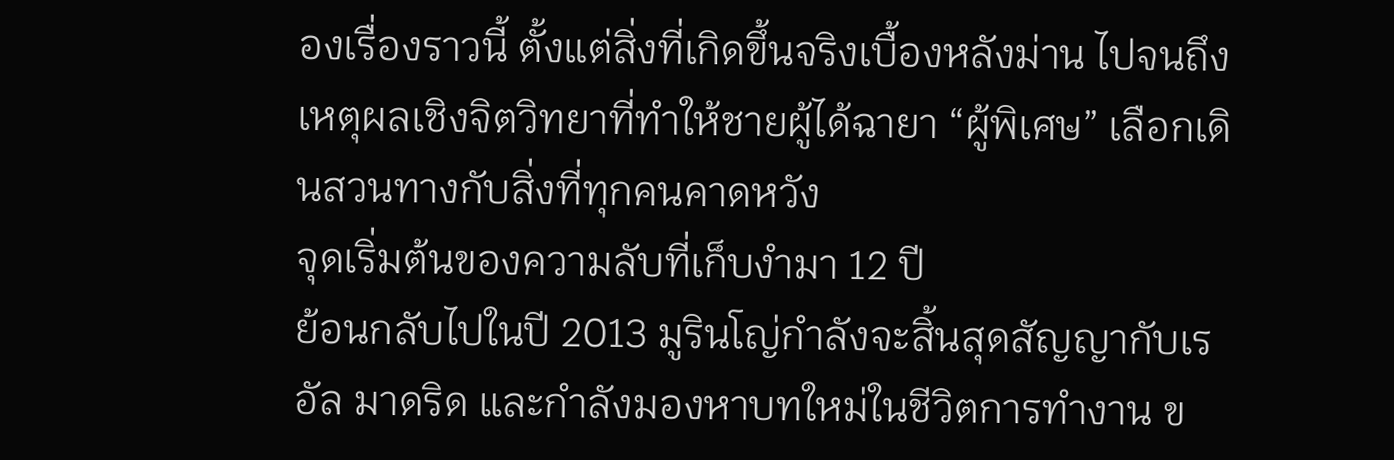องเรื่องราวนี้ ตั้งแต่สิ่งที่เกิดขึ้นจริงเบื้องหลังม่าน ไปจนถึงเหตุผลเชิงจิตวิทยาที่ทำให้ชายผู้ได้ฉายา “ผู้พิเศษ” เลือกเดินสวนทางกับสิ่งที่ทุกคนคาดหวัง
จุดเริ่มต้นของความลับที่เก็บงำมา 12 ปี
ย้อนกลับไปในปี 2013 มูรินโญ่กำลังจะสิ้นสุดสัญญากับเรอัล มาดริด และกำลังมองหาบทใหม่ในชีวิตการทำงาน ข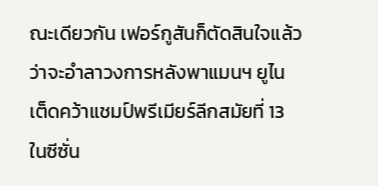ณะเดียวกัน เฟอร์กูสันก็ตัดสินใจแล้วว่าจะอำลาวงการหลังพาแมนฯ ยูไนเต็ดคว้าแชมป์พรีเมียร์ลีกสมัยที่ 13 ในซีซั่น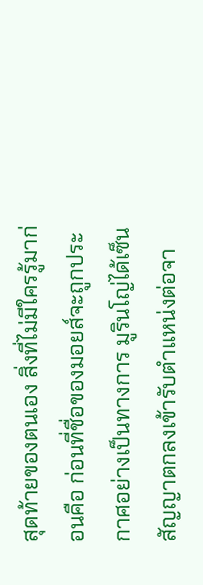สุดท้ายของตนเอง สิ่งที่ไม่มีใครรู้มาก่อนคือ ก่อนที่ชื่อของมอยส์จะถูกประกาศอย่างเป็นทางการ มูรินโญ่ได้เซ็นสัญญาตกลงเข้ารับตำแหน่งต่อจา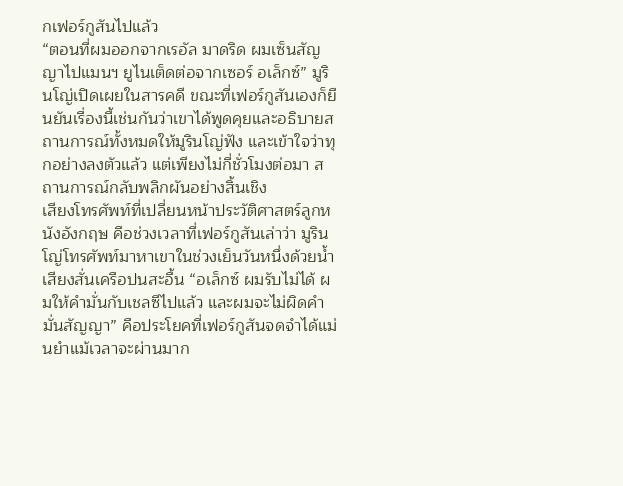กเฟอร์กูสันไปแล้ว
“ตอนที่ผมออกจากเรอัล มาดริด ผมเซ็นสัญญาไปแมนฯ ยูไนเต็ดต่อจากเซอร์ อเล็กซ์” มูรินโญ่เปิดเผยในสารคดี ขณะที่เฟอร์กูสันเองก็ยืนยันเรื่องนี้เช่นกันว่าเขาได้พูดคุยและอธิบายสถานการณ์ทั้งหมดให้มูรินโญ่ฟัง และเข้าใจว่าทุกอย่างลงตัวแล้ว แต่เพียงไม่กี่ชั่วโมงต่อมา สถานการณ์กลับพลิกผันอย่างสิ้นเชิง
เสียงโทรศัพท์ที่เปลี่ยนหน้าประวัติศาสตร์ลูกหนังอังกฤษ คือช่วงเวลาที่เฟอร์กูสันเล่าว่า มูรินโญ่โทรศัพท์มาหาเขาในช่วงเย็นวันหนึ่งด้วยน้ำเสียงสั่นเครือปนสะอื้น “อเล็กซ์ ผมรับไม่ได้ ผมให้คำมั่นกับเชลซีไปแล้ว และผมจะไม่ผิดคำมั่นสัญญา” คือประโยคที่เฟอร์กูสันจดจำได้แม่นยำแม้เวลาจะผ่านมาก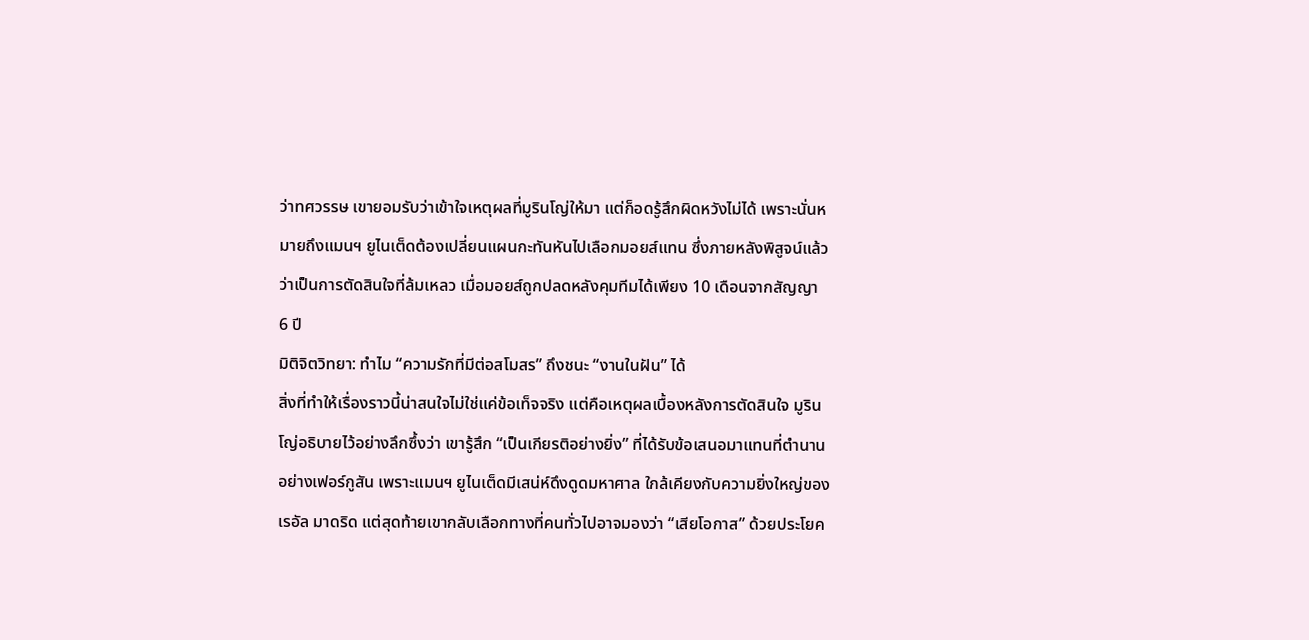ว่าทศวรรษ เขายอมรับว่าเข้าใจเหตุผลที่มูรินโญ่ให้มา แต่ก็อดรู้สึกผิดหวังไม่ได้ เพราะนั่นหมายถึงแมนฯ ยูไนเต็ดต้องเปลี่ยนแผนกะทันหันไปเลือกมอยส์แทน ซึ่งภายหลังพิสูจน์แล้วว่าเป็นการตัดสินใจที่ล้มเหลว เมื่อมอยส์ถูกปลดหลังคุมทีมได้เพียง 10 เดือนจากสัญญา 6 ปี
มิติจิตวิทยา: ทำไม “ความรักที่มีต่อสโมสร” ถึงชนะ “งานในฝัน” ได้
สิ่งที่ทำให้เรื่องราวนี้น่าสนใจไม่ใช่แค่ข้อเท็จจริง แต่คือเหตุผลเบื้องหลังการตัดสินใจ มูรินโญ่อธิบายไว้อย่างลึกซึ้งว่า เขารู้สึก “เป็นเกียรติอย่างยิ่ง” ที่ได้รับข้อเสนอมาแทนที่ตำนานอย่างเฟอร์กูสัน เพราะแมนฯ ยูไนเต็ดมีเสน่ห์ดึงดูดมหาศาล ใกล้เคียงกับความยิ่งใหญ่ของเรอัล มาดริด แต่สุดท้ายเขากลับเลือกทางที่คนทั่วไปอาจมองว่า “เสียโอกาส” ด้วยประโยค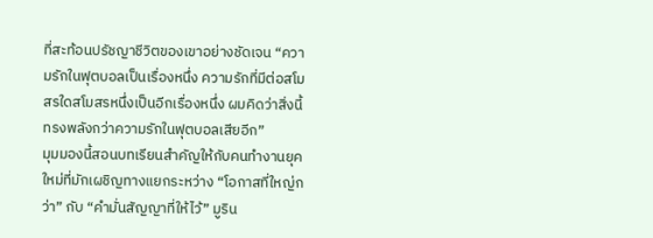ที่สะท้อนปรัชญาชีวิตของเขาอย่างชัดเจน “ความรักในฟุตบอลเป็นเรื่องหนึ่ง ความรักที่มีต่อสโมสรใดสโมสรหนึ่งเป็นอีกเรื่องหนึ่ง ผมคิดว่าสิ่งนี้ทรงพลังกว่าความรักในฟุตบอลเสียอีก”
มุมมองนี้สอนบทเรียนสำคัญให้กับคนทำงานยุคใหม่ที่มักเผชิญทางแยกระหว่าง “โอกาสที่ใหญ่กว่า” กับ “คำมั่นสัญญาที่ให้ไว้” มูริน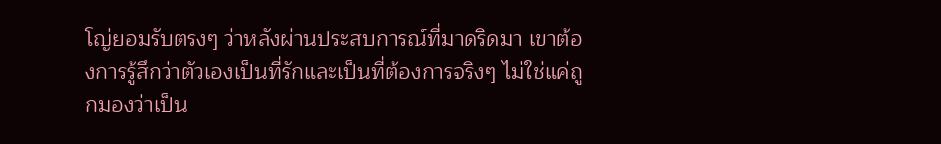โญ่ยอมรับตรงๆ ว่าหลังผ่านประสบการณ์ที่มาดริดมา เขาต้องการรู้สึกว่าตัวเองเป็นที่รักและเป็นที่ต้องการจริงๆ ไม่ใช่แค่ถูกมองว่าเป็น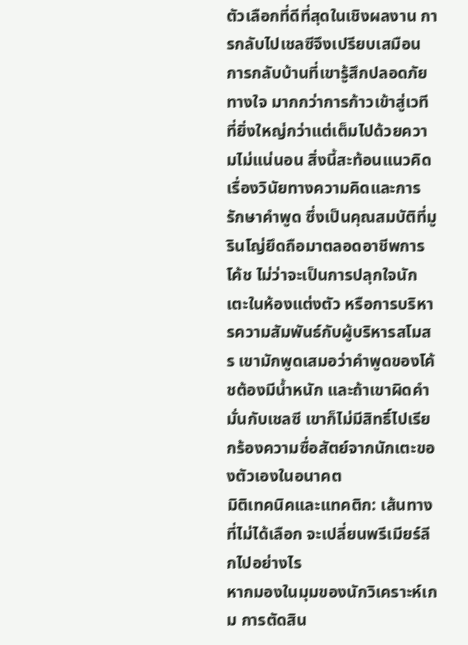ตัวเลือกที่ดีที่สุดในเชิงผลงาน การกลับไปเชลซีจึงเปรียบเสมือนการกลับบ้านที่เขารู้สึกปลอดภัยทางใจ มากกว่าการก้าวเข้าสู่เวทีที่ยิ่งใหญ่กว่าแต่เต็มไปด้วยความไม่แน่นอน สิ่งนี้สะท้อนแนวคิดเรื่องวินัยทางความคิดและการรักษาคำพูด ซึ่งเป็นคุณสมบัติที่มูรินโญ่ยึดถือมาตลอดอาชีพการโค้ช ไม่ว่าจะเป็นการปลุกใจนักเตะในห้องแต่งตัว หรือการบริหารความสัมพันธ์กับผู้บริหารสโมสร เขามักพูดเสมอว่าคำพูดของโค้ชต้องมีน้ำหนัก และถ้าเขาผิดคำมั่นกับเชลซี เขาก็ไม่มีสิทธิ์ไปเรียกร้องความซื่อสัตย์จากนักเตะของตัวเองในอนาคต
มิติเทคนิคและแทคติก: เส้นทางที่ไม่ได้เลือก จะเปลี่ยนพรีเมียร์ลีกไปอย่างไร
หากมองในมุมของนักวิเคราะห์เกม การตัดสิน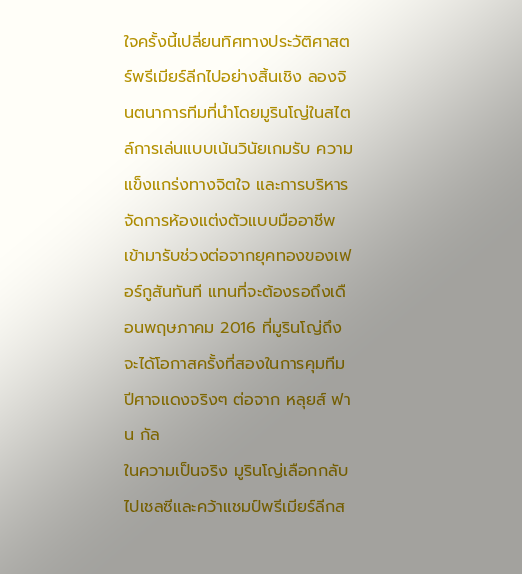ใจครั้งนี้เปลี่ยนทิศทางประวัติศาสตร์พรีเมียร์ลีกไปอย่างสิ้นเชิง ลองจินตนาการทีมที่นำโดยมูรินโญ่ในสไตล์การเล่นแบบเน้นวินัยเกมรับ ความแข็งแกร่งทางจิตใจ และการบริหารจัดการห้องแต่งตัวแบบมืออาชีพ เข้ามารับช่วงต่อจากยุคทองของเฟอร์กูสันทันที แทนที่จะต้องรอถึงเดือนพฤษภาคม 2016 ที่มูรินโญ่ถึงจะได้โอกาสครั้งที่สองในการคุมทีมปีศาจแดงจริงๆ ต่อจาก หลุยส์ ฟาน กัล
ในความเป็นจริง มูรินโญ่เลือกกลับไปเชลซีและคว้าแชมป์พรีเมียร์ลีกส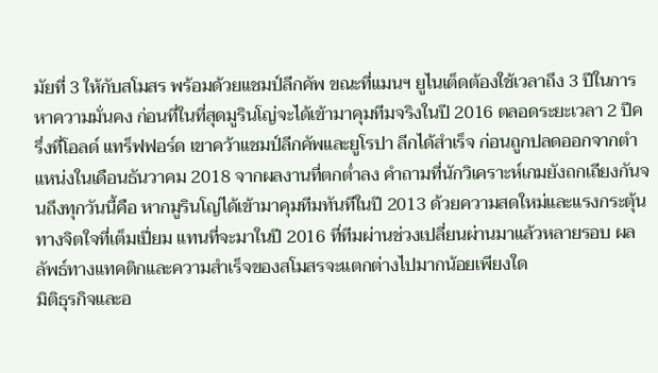มัยที่ 3 ให้กับสโมสร พร้อมด้วยแชมป์ลีกคัพ ขณะที่แมนฯ ยูไนเต็ดต้องใช้เวลาถึง 3 ปีในการหาความมั่นคง ก่อนที่ในที่สุดมูรินโญ่จะได้เข้ามาคุมทีมจริงในปี 2016 ตลอดระยะเวลา 2 ปีครึ่งที่โอลด์ แทร็ฟฟอร์ด เขาคว้าแชมป์ลีกคัพและยูโรปา ลีกได้สำเร็จ ก่อนถูกปลดออกจากตำแหน่งในเดือนธันวาคม 2018 จากผลงานที่ตกต่ำลง คำถามที่นักวิเคราะห์เกมยังถกเถียงกันจนถึงทุกวันนี้คือ หากมูรินโญ่ได้เข้ามาคุมทีมทันทีในปี 2013 ด้วยความสดใหม่และแรงกระตุ้นทางจิตใจที่เต็มเปี่ยม แทนที่จะมาในปี 2016 ที่ทีมผ่านช่วงเปลี่ยนผ่านมาแล้วหลายรอบ ผลลัพธ์ทางแทคติกและความสำเร็จของสโมสรจะแตกต่างไปมากน้อยเพียงใด
มิติธุรกิจและอ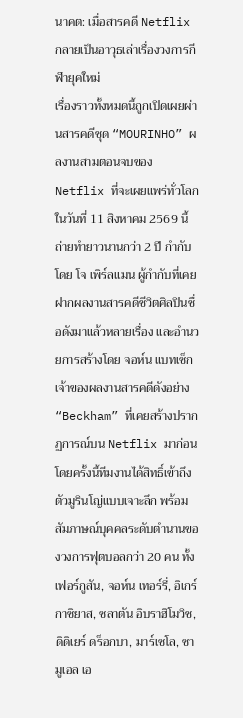นาคต: เมื่อสารคดี Netflix กลายเป็นอาวุธเล่าเรื่องวงการกีฬายุคใหม่
เรื่องราวทั้งหมดนี้ถูกเปิดเผยผ่านสารคดีชุด “MOURINHO” ผลงานสามตอนจบของ Netflix ที่จะเผยแพร่ทั่วโลกในวันที่ 11 สิงหาคม 2569 นี้ ถ่ายทำยาวนานกว่า 2 ปี กำกับโดย โจ เพิร์ลแมน ผู้กำกับที่เคยฝากผลงานสารคดีชีวิตศิลปินชื่อดังมาแล้วหลายเรื่อง และอำนวยการสร้างโดย จอห์น แบทเซ็ก เจ้าของผลงานสารคดีดังอย่าง “Beckham” ที่เคยสร้างปรากฏการณ์บน Netflix มาก่อน โดยครั้งนี้ทีมงานได้สิทธิ์เข้าถึงตัวมูรินโญ่แบบเจาะลึก พร้อมสัมภาษณ์บุคคลระดับตำนานของวงการฟุตบอลกว่า 20 คน ทั้งเฟอร์กูสัน, จอห์น เทอร์รี่, อิเกร์ กาซิยาส, ซลาตัน อิบราฮิโมวิช, ดิดิเยร์ ดร็อกบา, มาร์เซโล, ซามูเอล เอ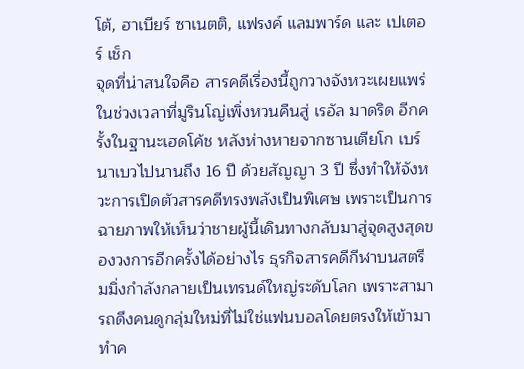โต้, ฮาเบียร์ ซาเนตติ, แฟรงค์ แลมพาร์ด และ เปเตอร์ เช็ก
จุดที่น่าสนใจคือ สารคดีเรื่องนี้ถูกวางจังหวะเผยแพร่ในช่วงเวลาที่มูรินโญ่เพิ่งหวนคืนสู่ เรอัล มาดริด อีกครั้งในฐานะเฮดโค้ช หลังห่างหายจากซานเตียโก เบร์นาเบวไปนานถึง 16 ปี ด้วยสัญญา 3 ปี ซึ่งทำให้จังหวะการเปิดตัวสารคดีทรงพลังเป็นพิเศษ เพราะเป็นการฉายภาพให้เห็นว่าชายผู้นี้เดินทางกลับมาสู่จุดสูงสุดของวงการอีกครั้งได้อย่างไร ธุรกิจสารคดีกีฬาบนสตรีมมิ่งกำลังกลายเป็นเทรนด์ใหญ่ระดับโลก เพราะสามารถดึงคนดูกลุ่มใหม่ที่ไม่ใช่แฟนบอลโดยตรงให้เข้ามาทำค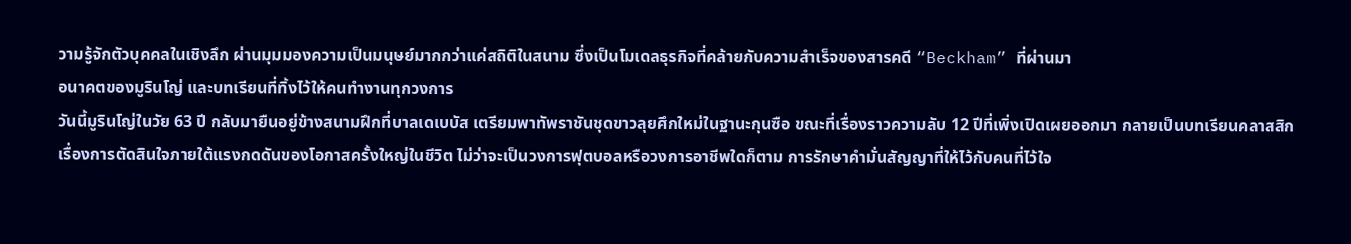วามรู้จักตัวบุคคลในเชิงลึก ผ่านมุมมองความเป็นมนุษย์มากกว่าแค่สถิติในสนาม ซึ่งเป็นโมเดลธุรกิจที่คล้ายกับความสำเร็จของสารคดี “Beckham” ที่ผ่านมา
อนาคตของมูรินโญ่ และบทเรียนที่ทิ้งไว้ให้คนทำงานทุกวงการ
วันนี้มูรินโญ่ในวัย 63 ปี กลับมายืนอยู่ข้างสนามฝึกที่บาลเดเบบัส เตรียมพาทัพราชันชุดขาวลุยศึกใหม่ในฐานะกุนซือ ขณะที่เรื่องราวความลับ 12 ปีที่เพิ่งเปิดเผยออกมา กลายเป็นบทเรียนคลาสสิกเรื่องการตัดสินใจภายใต้แรงกดดันของโอกาสครั้งใหญ่ในชีวิต ไม่ว่าจะเป็นวงการฟุตบอลหรือวงการอาชีพใดก็ตาม การรักษาคำมั่นสัญญาที่ให้ไว้กับคนที่ไว้ใจ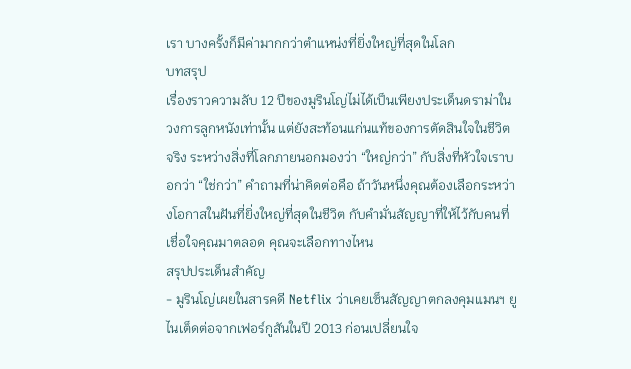เรา บางครั้งก็มีค่ามากกว่าตำแหน่งที่ยิ่งใหญ่ที่สุดในโลก
บทสรุป
เรื่องราวความลับ 12 ปีของมูรินโญ่ไม่ได้เป็นเพียงประเด็นดราม่าในวงการลูกหนังเท่านั้น แต่ยังสะท้อนแก่นแท้ของการตัดสินใจในชีวิตจริง ระหว่างสิ่งที่โลกภายนอกมองว่า “ใหญ่กว่า” กับสิ่งที่หัวใจเราบอกว่า “ใช่กว่า” คำถามที่น่าคิดต่อคือ ถ้าวันหนึ่งคุณต้องเลือกระหว่างโอกาสในฝันที่ยิ่งใหญ่ที่สุดในชีวิต กับคำมั่นสัญญาที่ให้ไว้กับคนที่เชื่อใจคุณมาตลอด คุณจะเลือกทางไหน
สรุปประเด็นสำคัญ
- มูรินโญ่เผยในสารคดี Netflix ว่าเคยเซ็นสัญญาตกลงคุมแมนฯ ยูไนเต็ดต่อจากเฟอร์กูสันในปี 2013 ก่อนเปลี่ยนใจ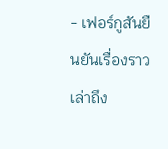- เฟอร์กูสันยืนยันเรื่องราว เล่าถึง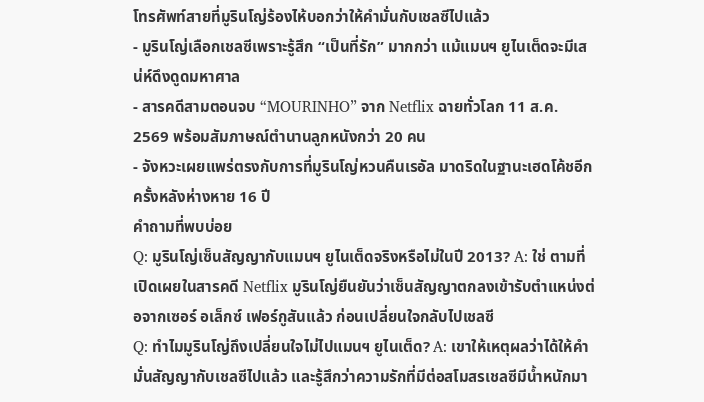โทรศัพท์สายที่มูรินโญ่ร้องไห้บอกว่าให้คำมั่นกับเชลซีไปแล้ว
- มูรินโญ่เลือกเชลซีเพราะรู้สึก “เป็นที่รัก” มากกว่า แม้แมนฯ ยูไนเต็ดจะมีเสน่ห์ดึงดูดมหาศาล
- สารคดีสามตอนจบ “MOURINHO” จาก Netflix ฉายทั่วโลก 11 ส.ค. 2569 พร้อมสัมภาษณ์ตำนานลูกหนังกว่า 20 คน
- จังหวะเผยแพร่ตรงกับการที่มูรินโญ่หวนคืนเรอัล มาดริดในฐานะเฮดโค้ชอีกครั้งหลังห่างหาย 16 ปี
คำถามที่พบบ่อย
Q: มูรินโญ่เซ็นสัญญากับแมนฯ ยูไนเต็ดจริงหรือไม่ในปี 2013? A: ใช่ ตามที่เปิดเผยในสารคดี Netflix มูรินโญ่ยืนยันว่าเซ็นสัญญาตกลงเข้ารับตำแหน่งต่อจากเซอร์ อเล็กซ์ เฟอร์กูสันแล้ว ก่อนเปลี่ยนใจกลับไปเชลซี
Q: ทำไมมูรินโญ่ถึงเปลี่ยนใจไม่ไปแมนฯ ยูไนเต็ด? A: เขาให้เหตุผลว่าได้ให้คำมั่นสัญญากับเชลซีไปแล้ว และรู้สึกว่าความรักที่มีต่อสโมสรเชลซีมีน้ำหนักมา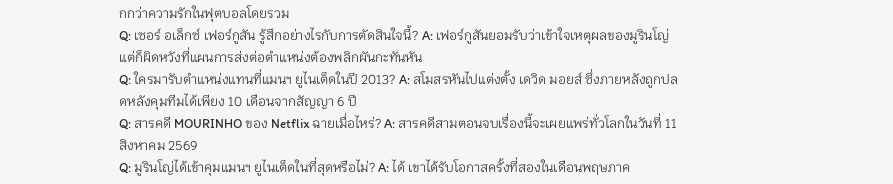กกว่าความรักในฟุตบอลโดยรวม
Q: เซอร์ อเล็กซ์ เฟอร์กูสัน รู้สึกอย่างไรกับการตัดสินใจนี้? A: เฟอร์กูสันยอมรับว่าเข้าใจเหตุผลของมูรินโญ่ แต่ก็ผิดหวังที่แผนการส่งต่อตำแหน่งต้องพลิกผันกะทันหัน
Q: ใครมารับตำแหน่งแทนที่แมนฯ ยูไนเต็ดในปี 2013? A: สโมสรหันไปแต่งตั้ง เดวิด มอยส์ ซึ่งภายหลังถูกปลดหลังคุมทีมได้เพียง 10 เดือนจากสัญญา 6 ปี
Q: สารคดี MOURINHO ของ Netflix ฉายเมื่อไหร่? A: สารคดีสามตอนจบเรื่องนี้จะเผยแพร่ทั่วโลกในวันที่ 11 สิงหาคม 2569
Q: มูรินโญ่ได้เข้าคุมแมนฯ ยูไนเต็ดในที่สุดหรือไม่? A: ได้ เขาได้รับโอกาสครั้งที่สองในเดือนพฤษภาค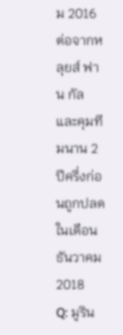ม 2016 ต่อจากหลุยส์ ฟาน กัล และคุมทีมนาน 2 ปีครึ่งก่อนถูกปลดในเดือนธันวาคม 2018
Q: มูริน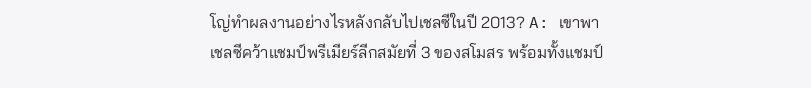โญ่ทำผลงานอย่างไรหลังกลับไปเชลซีในปี 2013? A: เขาพาเชลซีคว้าแชมป์พรีเมียร์ลีกสมัยที่ 3 ของสโมสร พร้อมทั้งแชมป์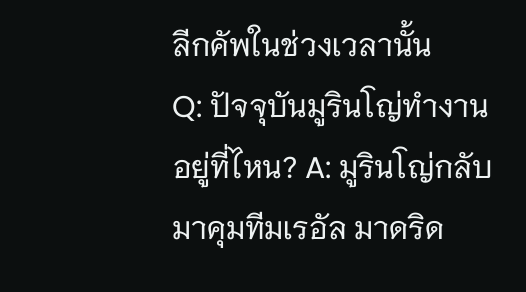ลีกคัพในช่วงเวลานั้น
Q: ปัจจุบันมูรินโญ่ทำงานอยู่ที่ไหน? A: มูรินโญ่กลับมาคุมทีมเรอัล มาดริด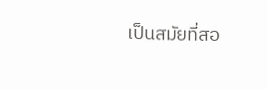เป็นสมัยที่สอ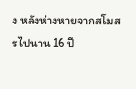ง หลังห่างหายจากสโมสรไปนาน 16 ปี